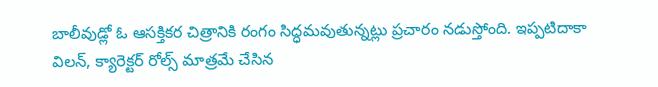బాలీవుడ్లో ఓ ఆసక్తికర చిత్రానికి రంగం సిద్ధమవుతున్నట్లు ప్రచారం నడుస్తోంది. ఇప్పటిదాకా విలన్, క్యారెక్టర్ రోల్స్ మాత్రమే చేసిన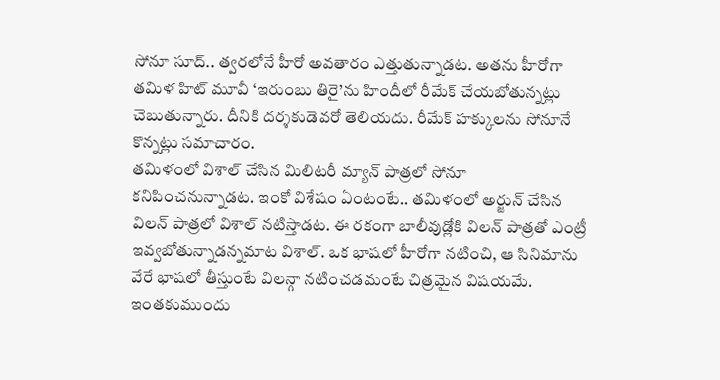సోనూ సూద్.. త్వరలోనే హీరో అవతారం ఎత్తుతున్నాడట. అతను హీరోగా తమిళ హిట్ మూవీ ‘ఇరుంబు తిరై’ను హిందీలో రీమేక్ చేయబోతున్నట్లు చెబుతున్నారు. దీనికి దర్శకుడెవరో తెలియదు. రీమేక్ హక్కులను సోనూనే కొన్నట్లు సమాచారం.
తమిళంలో విశాల్ చేసిన మిలిటరీ మ్యాన్ పాత్రలో సోనూ కనిపించనున్నాడట. ఇంకో విశేషం ఏంటంటే.. తమిళంలో అర్జున్ చేసిన విలన్ పాత్రలో విశాల్ నటిస్తాడట. ఈ రకంగా బాలీవుడ్లోకి విలన్ పాత్రతో ఎంట్రీ ఇవ్వబోతున్నాడన్నమాట విశాల్. ఒక భాషలో హీరోగా నటించి, ఆ సినిమాను వేరే భాషలో తీస్తుంటే విలన్గా నటించడమంటే చిత్రమైన విషయమే.
ఇంతకుముందు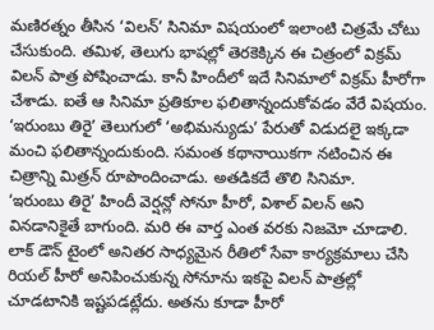మణిరత్నం తీసిన ‘విలన్’ సినిమా విషయంలో ఇలాంటి చిత్రమే చోటు చేసుకుంది. తమిళ, తెలుగు భాషల్లో తెరకెక్కిన ఈ చిత్రంలో విక్రమ్ విలన్ పాత్ర పోషించాడు. కానీ హిందీలో ఇదే సినిమాలో విక్రమ్ హీరోగా చేశాడు. ఐతే ఆ సినిమా ప్రతికూల ఫలితాన్నందుకోవడం వేరే విషయం. ‘ఇరుంబు తిరై’ తెలుగులో ‘అభిమన్యుడు’ పేరుతో విడుదలై ఇక్కడా మంచి ఫలితాన్నందుకుంది. సమంత కథానాయికగా నటించిన ఈ చిత్రాన్ని మిత్రన్ రూపొందించాడు. అతడికదే తొలి సినిమా.
‘ఇరుంబు తిరై’ హిందీ వెర్షన్లో సోనూ హీరో, విశాల్ విలన్ అని వినడానికైతే బాగుంది. మరి ఈ వార్త ఎంత వరకు నిజమో చూడాలి. లాక్ డౌన్ టైంలో అనితర సాధ్యమైన రీతిలో సేవా కార్యక్రమాలు చేసి రియల్ హీరో అనిపించుకున్న సోనూను ఇకపై విలన్ పాత్రల్లో చూడటానికి ఇష్టపడట్లేదు. అతను కూడా హీరో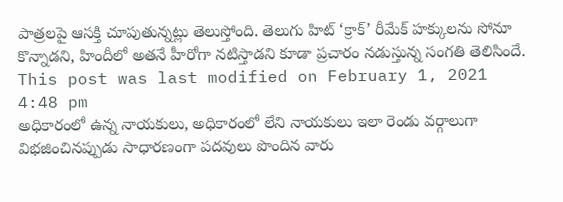పాత్రలపై ఆసక్తి చూపుతున్నట్లు తెలుస్తోంది. తెలుగు హిట్ ‘క్రాక్’ రీమేక్ హక్కులను సోనూ కొన్నాడని, హిందీలో అతనే హీరోగా నటిస్తాడని కూడా ప్రచారం నడుస్తున్న సంగతి తెలిసిందే.
This post was last modified on February 1, 2021 4:48 pm
అధికారంలో ఉన్న నాయకులు, అధికారంలో లేని నాయకులు ఇలా రెండు వర్గాలుగా విభజించినప్పుడు సాధారణంగా పదవులు పొందిన వారు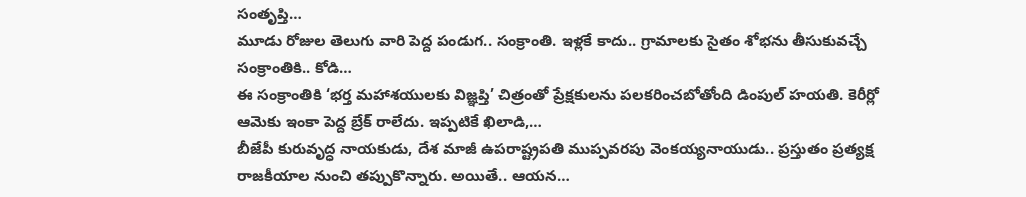సంతృప్తి…
మూడు రోజుల తెలుగు వారి పెద్ద పండుగ.. సంక్రాంతి. ఇళ్లకే కాదు.. గ్రామాలకు సైతం శోభను తీసుకువచ్చే సంక్రాంతికి.. కోడి…
ఈ సంక్రాంతికి ‘భర్త మహాశయులకు విజ్ఞప్తి’ చిత్రంతో ప్రేక్షకులను పలకరించబోతోంది డింపుల్ హయతి. కెరీర్లో ఆమెకు ఇంకా పెద్ద బ్రేక్ రాలేదు. ఇప్పటికే ఖిలాడి,…
బీజేపీ కురువృద్ధ నాయకుడు, దేశ మాజీ ఉపరాష్ట్రపతి ముప్పవరపు వెంకయ్యనాయుడు.. ప్రస్తుతం ప్రత్యక్ష రాజకీయాల నుంచి తప్పుకొన్నారు. అయితే.. ఆయన…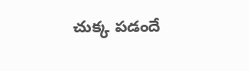చుక్క పడందే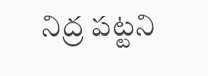నిద్ర పట్టని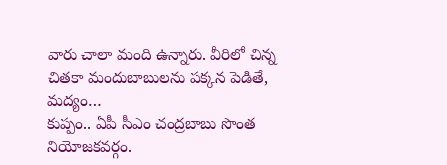వారు చాలా మంది ఉన్నారు. వీరిలో చిన్న చితకా మందుబాబులను పక్కన పెడితే, మద్యం…
కుప్పం.. ఏపీ సీఎం చంద్రబాబు సొంత నియోజకవర్గం.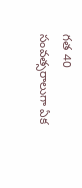గత 40 సంవత్సరాలుగా ఏక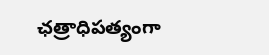ఛత్రాధిపత్యంగా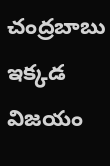చంద్రబాబు ఇక్కడ విజయం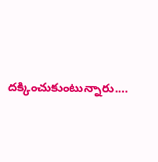దక్కించుకుంటున్నారు.…